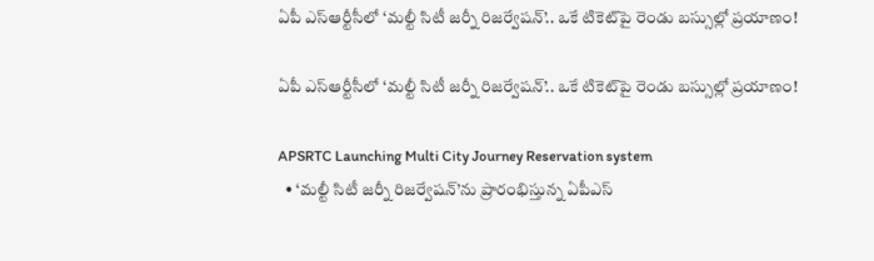ఏపీ ఎస్ఆర్టీసీలో ‘మల్టీ సిటీ జర్నీ రిజర్వేషన్’.. ఒకే టికెట్‌పై రెండు బస్సుల్లో ప్రయాణం!

ఏపీ ఎస్ఆర్టీసీలో ‘మల్టీ సిటీ జర్నీ రిజర్వేషన్’.. ఒకే టికెట్‌పై రెండు బస్సుల్లో ప్రయాణం!

APSRTC Launching Multi City Journey Reservation system
  • ‘మల్టీ సిటీ జర్నీ రిజర్వేషన్’ను ప్రారంభిస్తున్న ఏపీఎస్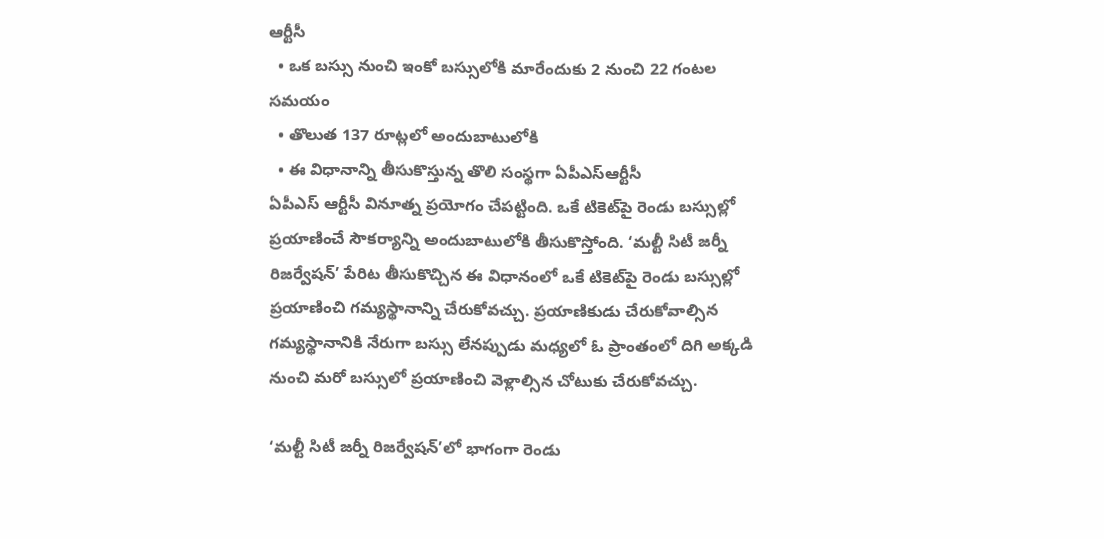ఆర్టీసీ
  • ఒక బస్సు నుంచి ఇంకో బస్సులోకి మారేందుకు 2 నుంచి 22 గంటల సమయం
  • తొలుత 137 రూట్లలో అందుబాటులోకి
  • ఈ విధానాన్ని తీసుకొస్తున్న తొలి సంస్థగా ఏపీఎస్ఆర్టీసీ
ఏపీఎస్ ఆర్టీసీ వినూత్న ప్రయోగం చేపట్టింది. ఒకే టికెట్‌పై రెండు బస్సుల్లో ప్రయాణించే సౌకర్యాన్ని అందుబాటులోకి తీసుకొస్తోంది. ‘మల్టీ సిటీ జర్నీ రిజర్వేషన్’ పేరిట తీసుకొచ్చిన ఈ విధానంలో ఒకే టికెట్‌పై రెండు బస్సుల్లో ప్రయాణించి గమ్యస్థానాన్ని చేరుకోవచ్చు. ప్రయాణికుడు చేరుకోవాల్సిన గమ్యస్థానానికి నేరుగా బస్సు లేనప్పుడు మధ్యలో ఓ ప్రాంతంలో దిగి అక్కడి నుంచి మరో బస్సులో ప్రయాణించి వెళ్లాల్సిన చోటుకు చేరుకోవచ్చు.

‘మల్టీ సిటీ జర్నీ రిజర్వేషన్’లో భాగంగా రెండు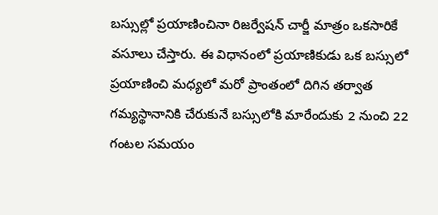బస్సుల్లో ప్రయాణించినా రిజర్వేషన్ చార్జీ మాత్రం ఒకసారికే వసూలు చేస్తారు. ఈ విధానంలో ప్రయాణికుడు ఒక బస్సులో ప్రయాణించి మధ్యలో మరో ప్రాంతంలో దిగిన తర్వాత గమ్యస్థానానికి చేరుకునే బస్సులోకి మారేందుకు 2 నుంచి 22 గంటల సమయం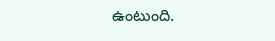ఉంటుంది.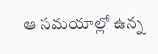ఆ సమయాల్లో ఉన్న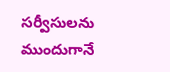సర్వీసులను ముందుగానే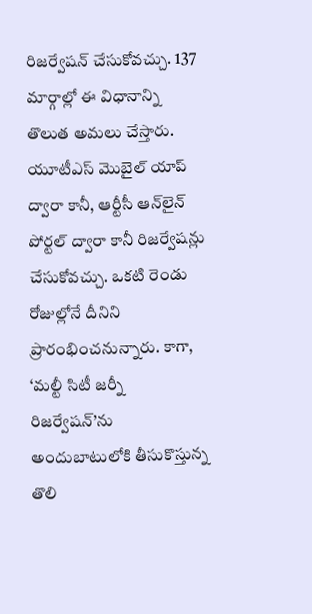రిజర్వేషన్ చేసుకోవచ్చు. 137 మార్గాల్లో ఈ విధానాన్ని తొలుత అమలు చేస్తారు. యూటీఎస్ మొబైల్ యాప్ ద్వారా కానీ, ఆర్టీసీ ఆన్‌లైన్ పోర్టల్ ద్వారా కానీ రిజర్వేషన్లు చేసుకోవచ్చు. ఒకటి రెండు రోజుల్లోనే దీనిని ప్రారంభించనున్నారు. కాగా, ‘మల్టీ సిటీ జర్నీ రిజర్వేషన్’ను అందుబాటులోకి తీసుకొస్తున్న తొలి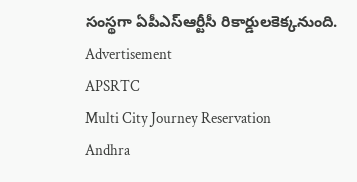సంస్థగా ఏపీఎస్ఆర్టీసీ రికార్డులకెక్కనుంది.
Advertisement
APSRTC
Multi City Journey Reservation
Andhra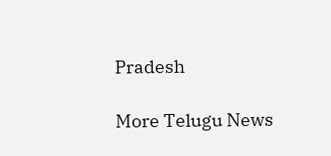Pradesh

More Telugu News